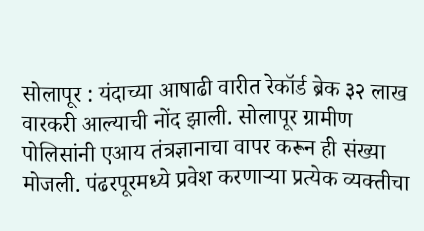सोलापूर : यंदाच्या आषाढी वारीत रेकॉर्ड ब्रेक ३२ लाख वारकरी आल्याची नोंद झाली. सोलापूर ग्रामीण पोलिसांनी एआय तंत्रज्ञानाचा वापर करून ही संख्या मोजली. पंढरपूरमध्ये प्रवेश करणाऱ्या प्रत्येक व्यक्तीचा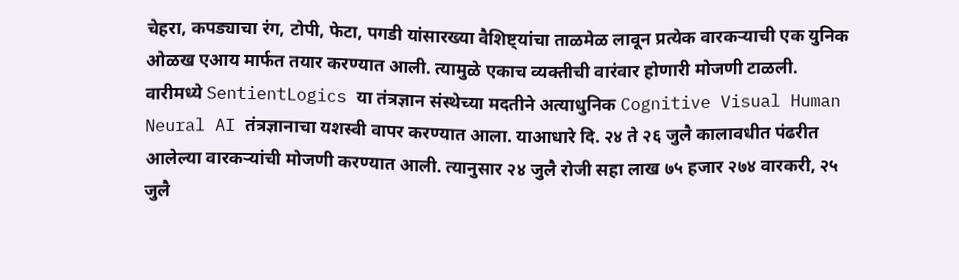चेहरा, कपड्याचा रंग, टोपी, फेटा, पगडी यांसारख्या वैशिष्ट्यांचा ताळमेळ लावून प्रत्येक वारकऱ्याची एक युनिक ओळख एआय मार्फत तयार करण्यात आली. त्यामुळे एकाच व्यक्तीची वारंवार होणारी मोजणी टाळली.
वारीमध्ये SentientLogics या तंत्रज्ञान संस्थेच्या मदतीने अत्याधुनिक Cognitive Visual Human Neural AI तंत्रज्ञानाचा यशस्वी वापर करण्यात आला. याआधारे दि. २४ ते २६ जुलै कालावधीत पंढरीत आलेल्या वारकऱ्यांची मोजणी करण्यात आली. त्यानुसार २४ जुलै रोजी सहा लाख ७५ हजार २७४ वारकरी, २५ जुलै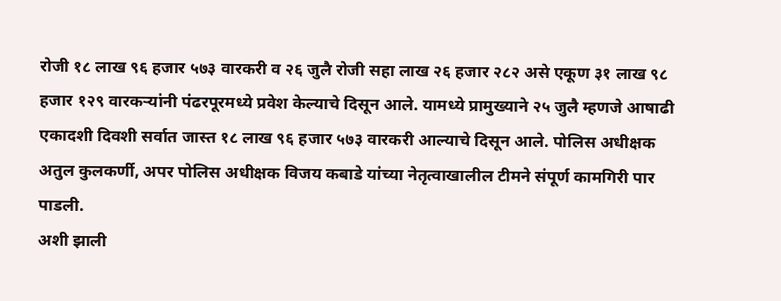रोजी १८ लाख ९६ हजार ५७३ वारकरी व २६ जुलै रोजी सहा लाख २६ हजार २८२ असे एकूण ३१ लाख ९८ हजार १२९ वारकऱ्यांनी पंढरपूरमध्ये प्रवेश केल्याचे दिसून आले. यामध्ये प्रामुख्याने २५ जुलै म्हणजे आषाढी एकादशी दिवशी सर्वात जास्त १८ लाख ९६ हजार ५७३ वारकरी आल्याचे दिसून आले. पोलिस अधीक्षक अतुल कुलकर्णी, अपर पोलिस अधीक्षक विजय कबाडे यांच्या नेतृत्वाखालील टीमने संपूर्ण कामगिरी पार पाडली.
अशी झाली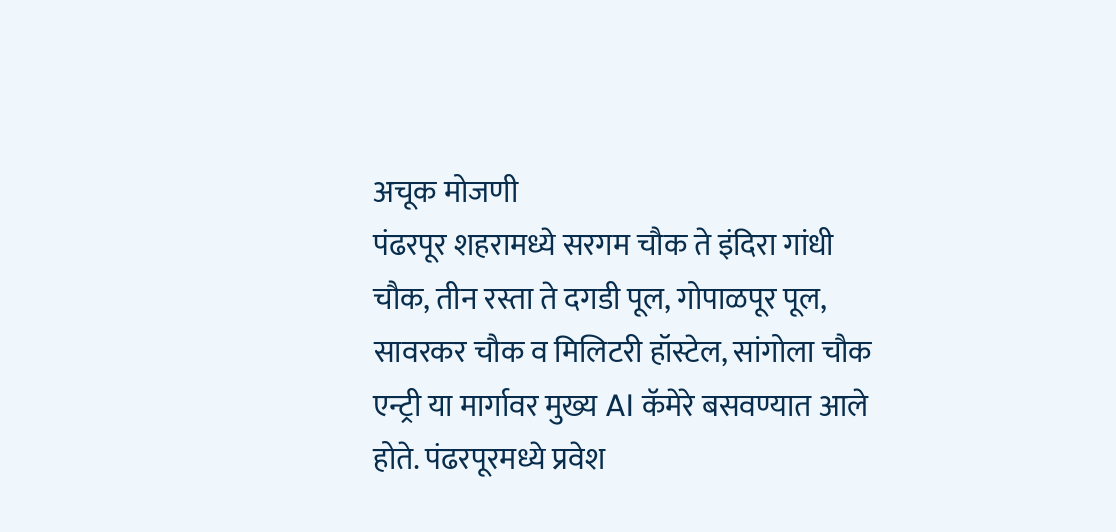अचूक मोजणी
पंढरपूर शहरामध्ये सरगम चौक ते इंदिरा गांधी चौक, तीन रस्ता ते दगडी पूल, गोपाळपूर पूल, सावरकर चौक व मिलिटरी हॉस्टेल, सांगोला चौक एन्ट्री या मार्गावर मुख्य AI कॅमेरे बसवण्यात आले होते. पंढरपूरमध्ये प्रवेश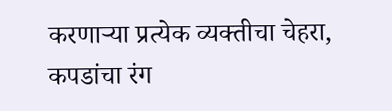करणाऱ्या प्रत्येक व्यक्तीचा चेहरा, कपडांचा रंग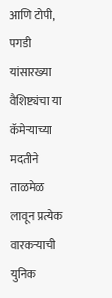आणि टोपी, पगडी यांसारख्या वैशिष्ट्यंचा या कॅमेऱ्याच्या मदतीने ताळमेळ लावून प्रत्येक वारकऱ्याची युनिक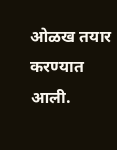ओळख तयार करण्यात आली.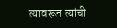त्यावरून त्यांची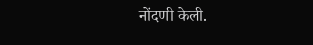नोंदणी केली.